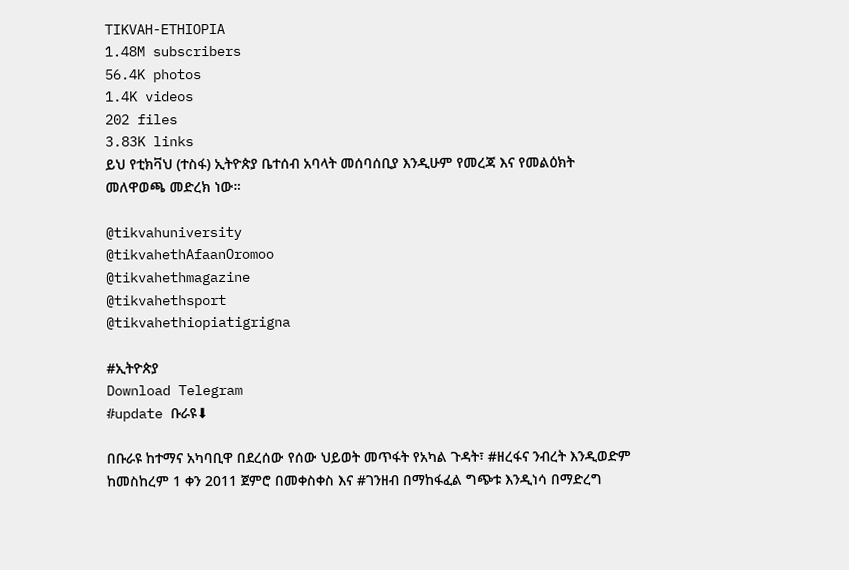TIKVAH-ETHIOPIA
1.48M subscribers
56.4K photos
1.4K videos
202 files
3.83K links
ይህ የቲክቫህ (ተስፋ) ኢትዮጵያ ቤተሰብ አባላት መሰባሰቢያ እንዲሁም የመረጃ እና የመልዕክት መለዋወጫ መድረክ ነው።

@tikvahuniversity
@tikvahethAfaanOromoo
@tikvahethmagazine
@tikvahethsport
@tikvahethiopiatigrigna

#ኢትዮጵያ
Download Telegram
#update ቡራዩ⬇

በቡራዩ ከተማና አካባቢዋ በደረሰው የሰው ህይወት መጥፋት የአካል ጉዳት፣ #ዘረፋና ንብረት እንዲወድም ከመስከረም 1 ቀን 2011 ጀምሮ በመቀስቀስ እና #ገንዘብ በማከፋፈል ግጭቱ እንዲነሳ በማድረግ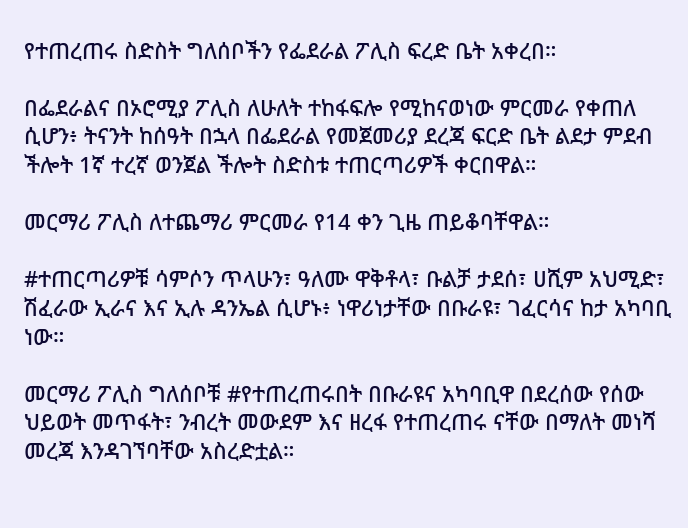የተጠረጠሩ ስድስት ግለሰቦችን የፌደራል ፖሊስ ፍረድ ቤት አቀረበ።

በፌደራልና በኦሮሚያ ፖሊስ ለሁለት ተከፋፍሎ የሚከናወነው ምርመራ የቀጠለ ሲሆን፥ ትናንት ከሰዓት በኋላ በፌደራል የመጀመሪያ ደረጃ ፍርድ ቤት ልደታ ምደብ ችሎት 1ኛ ተረኛ ወንጀል ችሎት ስድስቱ ተጠርጣሪዎች ቀርበዋል።

መርማሪ ፖሊስ ለተጨማሪ ምርመራ የ14 ቀን ጊዜ ጠይቆባቸዋል።

#ተጠርጣሪዎቹ ሳምሶን ጥላሁን፣ ዓለሙ ዋቅቶላ፣ ቡልቻ ታደሰ፣ ሀሺም አህሚድ፣ ሽፈራው ኢራና እና ኢሉ ዳንኤል ሲሆኑ፥ ነዋሪነታቸው በቡራዩ፣ ገፈርሳና ከታ አካባቢ ነው።

መርማሪ ፖሊስ ግለሰቦቹ #የተጠረጠሩበት በቡራዩና አካባቢዋ በደረሰው የሰው ህይወት መጥፋት፣ ንብረት መውደም እና ዘረፋ የተጠረጠሩ ናቸው በማለት መነሻ መረጃ እንዳገኘባቸው አስረድቷል።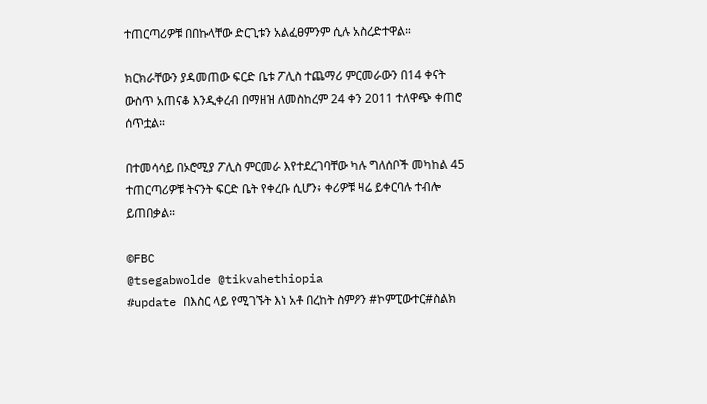ተጠርጣሪዎቹ በበኩላቸው ድርጊቱን አልፈፀምንም ሲሉ አስረድተዋል።

ክርክራቸውን ያዳመጠው ፍርድ ቤቱ ፖሊስ ተጨማሪ ምርመራውን በ14 ቀናት ውስጥ አጠናቆ እንዲቀረብ በማዘዝ ለመስከረም 24 ቀን 2011 ተለዋጭ ቀጠሮ ሰጥቷል።

በተመሳሳይ በኦሮሚያ ፖሊስ ምርመራ እየተደረገባቸው ካሉ ግለሰቦች መካከል 45 ተጠርጣሪዎቹ ትናንት ፍርድ ቤት የቀረቡ ሲሆን፥ ቀሪዎቹ ዛሬ ይቀርባሉ ተብሎ ይጠበቃል።

©FBC
@tsegabwolde @tikvahethiopia
#update በእስር ላይ የሚገኙት እነ አቶ በረከት ስምዖን #ኮምፒውተር#ስልክ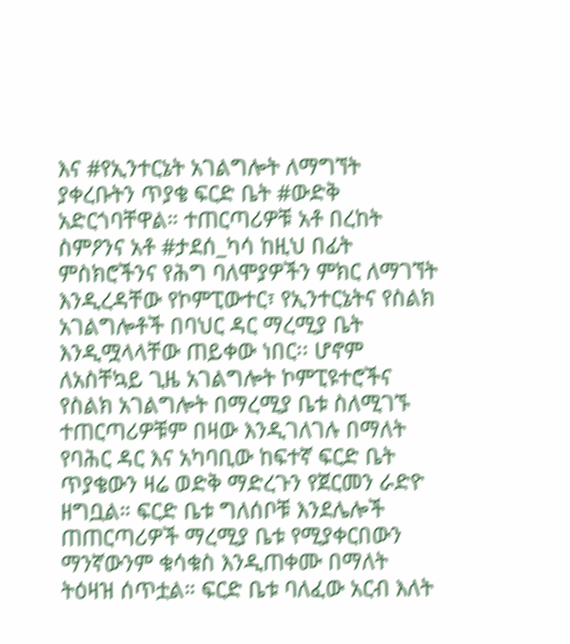እና #የኢንተርኔት አገልግሎት ለማግኘት ያቀረቡትን ጥያቄ ፍርድ ቤት #ውድቅ አድርጎባቸዋል። ተጠርጣሪዎቹ አቶ በረከት ስምዖንና አቶ #ታደሰ_ካሳ ከዚህ በፊት ምስክሮችንና የሕግ ባለሞያዎችን ምክር ለማገኘት እንዲረዳቸው የኮምፒውተር፣ የኢንተርኔትና የስልክ አገልግሎቶች በባህር ዳር ማረሚያ ቤት እንዲሟላላቸው ጠይቀው ነበር፡፡ ሆኖም ለአስቸኳይ ጊዜ አገልግሎት ኮምፒዩተሮችና የስልክ አገልግሎት በማረሚያ ቤቱ ስለሚገኙ ተጠርጣሪዎቹም በዛው እንዲገለገሉ በማለት የባሕር ዳር እና አካባቢው ከፍተኛ ፍርድ ቤት ጥያቄውን ዛሬ ወድቅ ማድረጉን የጀርመን ራድዮ ዘግቧል። ፍርድ ቤቱ ግለሰቦቹ እንደሌሎች ጠጠርጣሪዎች ማረሚያ ቤቱ የሚያቀርበውን ማንኛውንም ቁሳቁስ እንዲጠቀሙ በማለት ትዕዛዝ ሰጥቷል። ፍርድ ቤቱ ባለፈው አርብ እለት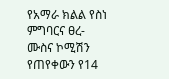የአማራ ክልል የስነ ምግባርና ፀረ-ሙስና ኮሚሽን የጠየቀውን የ14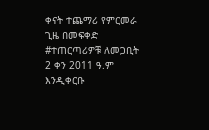ቀናት ተጨማሪ የምርመራ ጊዜ በመፍቀድ #ተጠርጣሪዎቹ ለመጋቢት 2 ቀን 2011 ዓ.ም እንዲቀርቡ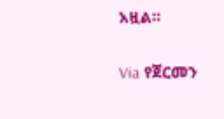አዟል።

Via የጀርመን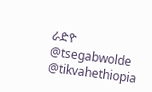ራድዮ
@tsegabwolde @tikvahethiopia